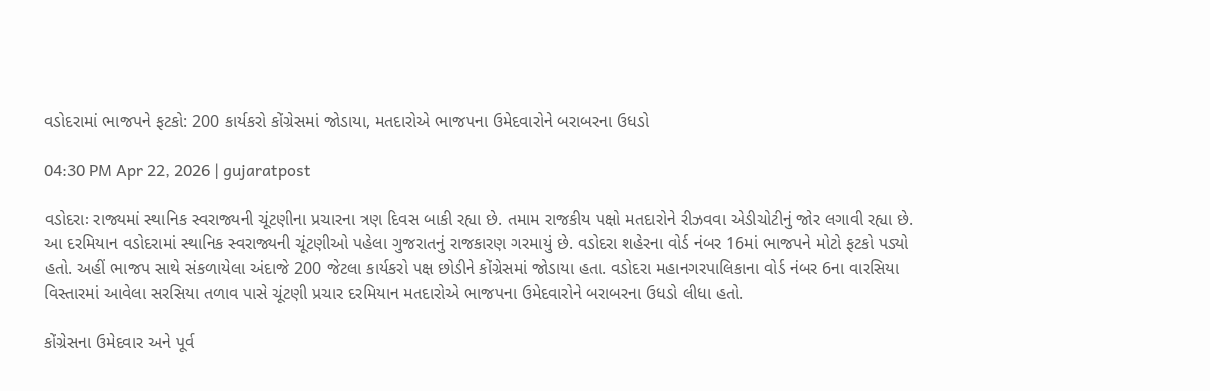વડોદરામાં ભાજપને ફટકો: 200 કાર્યકરો કોંગ્રેસમાં જોડાયા, મતદારોએ ભાજપના ઉમેદવારોને બરાબરના ઉધડો

04:30 PM Apr 22, 2026 | gujaratpost

વડોદરાઃ રાજ્યમાં સ્થાનિક સ્વરાજ્યની ચૂંટણીના પ્રચારના ત્રણ દિવસ બાકી રહ્યા છે. તમામ રાજકીય પક્ષો મતદારોને રીઝવવા એડીચોટીનું જોર લગાવી રહ્યા છે. આ દરમિયાન વડોદરામાં સ્થાનિક સ્વરાજ્યની ચૂંટણીઓ પહેલા ગુજરાતનું રાજકારણ ગરમાયું છે. વડોદરા શહેરના વોર્ડ નંબર 16માં ભાજપને મોટો ફટકો પડ્યો હતો. અહીં ભાજપ સાથે સંકળાયેલા અંદાજે 200 જેટલા કાર્યકરો પક્ષ છોડીને કોંગ્રેસમાં જોડાયા હતા. વડોદરા મહાનગરપાલિકાના વોર્ડ નંબર 6ના વારસિયા વિસ્તારમાં આવેલા સરસિયા તળાવ પાસે ચૂંટણી પ્રચાર દરમિયાન મતદારોએ ભાજપના ઉમેદવારોને બરાબરના ઉધડો લીધા હતો.

કોંગ્રેસના ઉમેદવાર અને પૂર્વ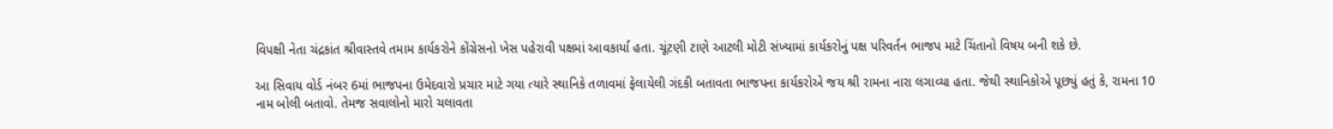વિપક્ષી નેતા ચંદ્રકાંત શ્રીવાસ્તવે તમામ કાર્યકરોને કોંગ્રેસનો ખેસ પહેરાવી પક્ષમાં આવકાર્યા હતા. ચૂંટણી ટાણે આટલી મોટી સંખ્યામાં કાર્યકરોનું પક્ષ પરિવર્તન ભાજપ માટે ચિંતાનો વિષય બની શકે છે.

આ સિવાય વોર્ડ નંબર 6માં ભાજપના ઉમેદવારો પ્રચાર માટે ગયા ત્યારે સ્થાનિકે તળાવમાં ફેલાયેલી ગંદકી બતાવતા ભાજપના કાર્યકરોએ જય શ્રી રામના નારા લગાવ્યા હતા. જેથી સ્થાનિકોએ પૂછ્યું હતું કે, રામના 10 નામ બોલી બતાવો. તેમજ સવાલોનો મારો ચલાવતા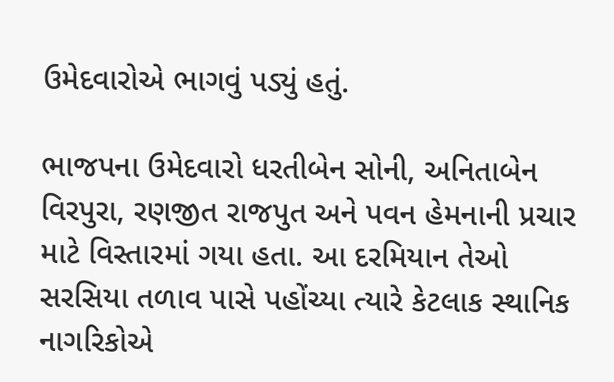ઉમેદવારોએ ભાગવું પડ્યું હતું.

ભાજપના ઉમેદવારો ધરતીબેન સોની, અનિતાબેન વિરપુરા, રણજીત રાજપુત અને પવન હેમનાની પ્રચાર માટે વિસ્તારમાં ગયા હતા. આ દરમિયાન તેઓ સરસિયા તળાવ પાસે પહોંચ્યા ત્યારે કેટલાક સ્થાનિક નાગરિકોએ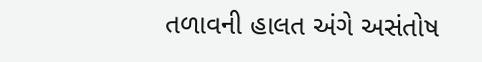તળાવની હાલત અંગે અસંતોષ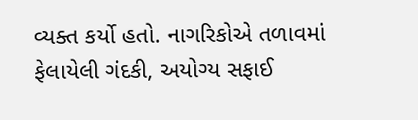વ્યક્ત કર્યો હતો. નાગરિકોએ તળાવમાં ફેલાયેલી ગંદકી, અયોગ્ય સફાઈ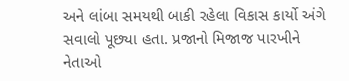અને લાંબા સમયથી બાકી રહેલા વિકાસ કાર્યો અંગે સવાલો પૂછ્યા હતા. પ્રજાનો મિજાજ પારખીને નેતાઓ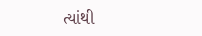ત્યાંથી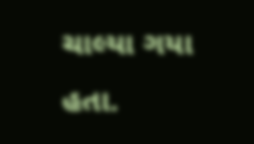ચાલ્યા ગયા હતા.